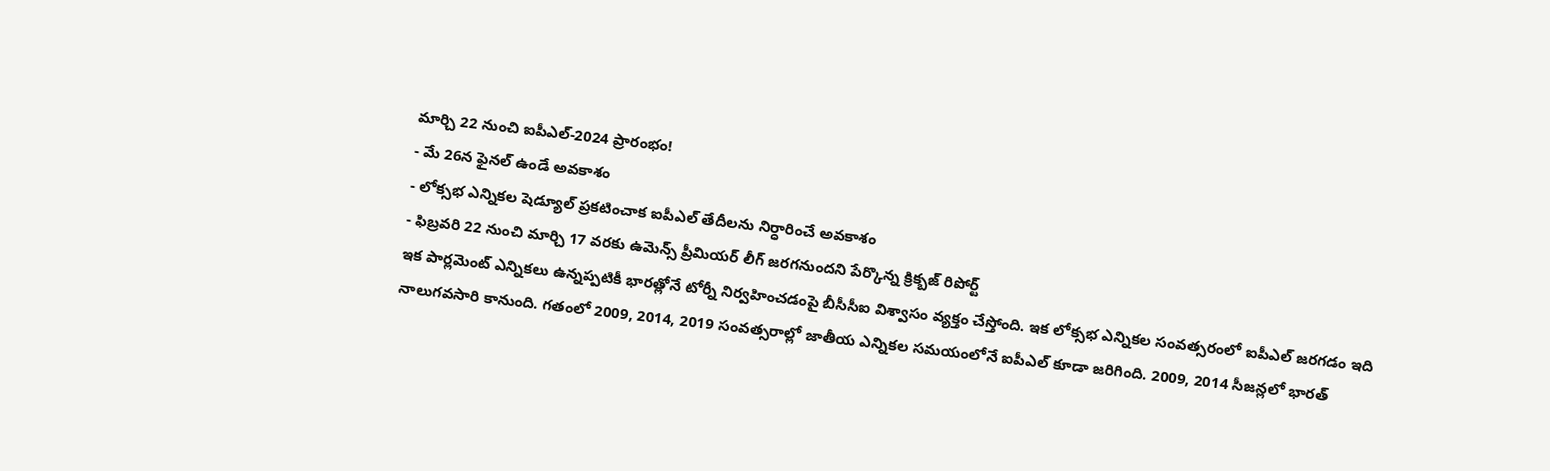మార్చి 22 నుంచి ఐపీఎల్-2024 ప్రారంభం!
- మే 26న ఫైనల్ ఉండే అవకాశం
- లోక్సభ ఎన్నికల షెడ్యూల్ ప్రకటించాక ఐపీఎల్ తేదీలను నిర్ధారించే అవకాశం
- ఫిబ్రవరి 22 నుంచి మార్చి 17 వరకు ఉమెన్స్ ప్రీమియర్ లీగ్ జరగనుందని పేర్కొన్న క్రిక్బజ్ రిపోర్ట్
ఇక పార్లమెంట్ ఎన్నికలు ఉన్నప్పటికీ భారత్లోనే టోర్నీ నిర్వహించడంపై బీసీసీఐ విశ్వాసం వ్యక్తం చేస్తోంది. ఇక లోక్సభ ఎన్నికల సంవత్సరంలో ఐపీఎల్ జరగడం ఇది నాలుగవసారి కానుంది. గతంలో 2009, 2014, 2019 సంవత్సరాల్లో జాతీయ ఎన్నికల సమయంలోనే ఐపీఎల్ కూడా జరిగింది. 2009, 2014 సీజన్లలో భారత్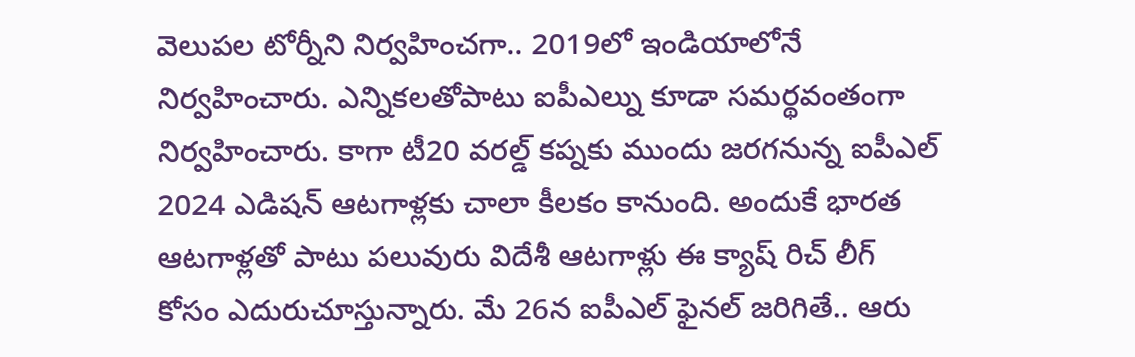వెలుపల టోర్నీని నిర్వహించగా.. 2019లో ఇండియాలోనే నిర్వహించారు. ఎన్నికలతోపాటు ఐపీఎల్ను కూడా సమర్థవంతంగా నిర్వహించారు. కాగా టీ20 వరల్డ్ కప్నకు ముందు జరగనున్న ఐపీఎల్ 2024 ఎడిషన్ ఆటగాళ్లకు చాలా కీలకం కానుంది. అందుకే భారత ఆటగాళ్లతో పాటు పలువురు విదేశీ ఆటగాళ్లు ఈ క్యాష్ రిచ్ లీగ్ కోసం ఎదురుచూస్తున్నారు. మే 26న ఐపీఎల్ ఫైనల్ జరిగితే.. ఆరు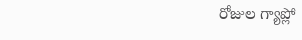రోజుల గ్యాప్లో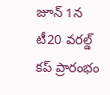జూన్ 1న టీ20 వరల్డ్ కప్ ప్రారంభం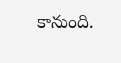కానుంది.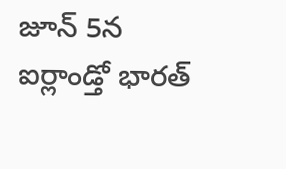జూన్ 5న ఐర్లాండ్తో భారత్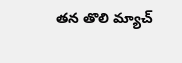తన తొలి మ్యాచ్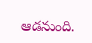ఆడనుంది.